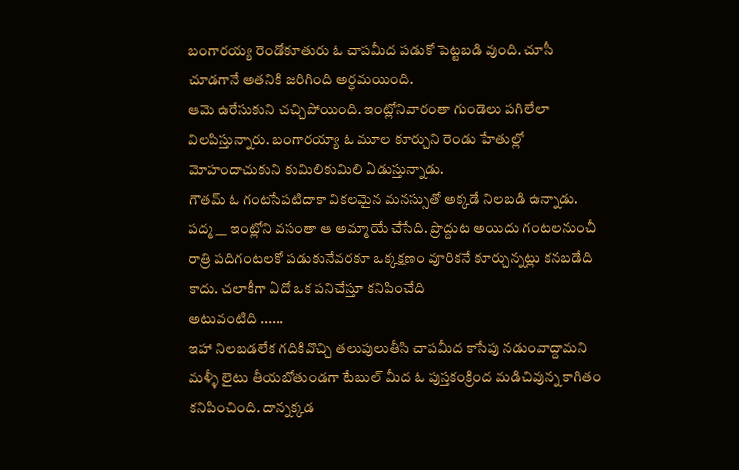బంగారయ్య రెండోకూతురు ఓ చాపమీద పడుకో పెట్టబడి వుంది. చూసీ చూడగానే అతనికి జరిగింది అర్ధమయింది.
ఆమె ఉరేసుకుని చచ్చిపోయింది. ఇంట్లోనివారంతా గుండెలు పగిలేలా విలపిస్తున్నారు. బంగారయ్యా ఓ మూల కూర్చుని రెండు హేతుల్లో మోహందాచుకుని కుమిలికుమిలి ఏడుస్తున్నాడు.
గౌతమ్ ఓ గంటసేపటిదాకా వికలమైన మనస్సుతో అక్కడే నిలబడి ఉన్నాడు.
పద్మ __ ఇంట్లోని వసంతా ఆ అమ్మాయే చేసేది. ప్రొద్దుట అయిదు గంటలనుంచీ రాత్రి పదిగంటలకో పడుకునేవరకూ ఒక్కక్షణం వూరికనే కూర్చున్నట్లు కనబడేది కాదు. చలాకీగా ఏదో ఒక పనిచేస్తూ కనిపించేది
అటువంటిది ......
ఇహా నిలబడలేక గదికివొచ్చి తలుపులుతీసి చాపమీద కాసేపు నడుంవాద్దామని మళ్ళీ లైటు తీయబోతుండగా టేబుల్ మీద ఓ పుస్తకంక్రింద మడిచివున్న కాగితం కనిపించింది. దాన్నక్కడ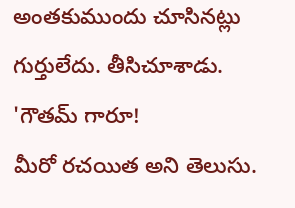అంతకుముందు చూసినట్లు గుర్తులేదు. తీసిచూశాడు.
'గౌతమ్ గారూ!
మీరో రచయిత అని తెలుసు.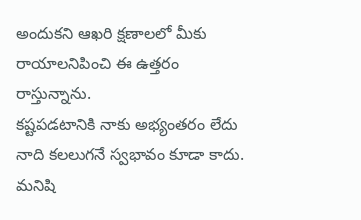అందుకని ఆఖరి క్షణాలలో మీకు రాయాలనిపించి ఈ ఉత్తరం రాస్తున్నాను.
కష్టపడటానికి నాకు అభ్యంతరం లేదు నాది కలలుగనే స్వభావం కూడా కాదు.
మనిషి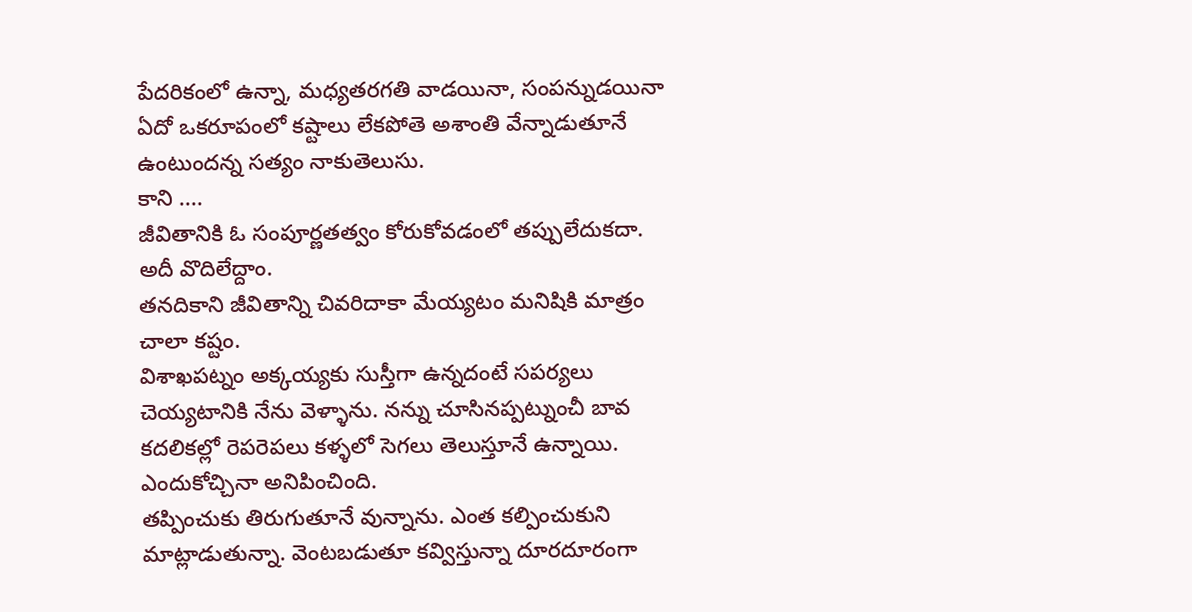పేదరికంలో ఉన్నా, మధ్యతరగతి వాడయినా, సంపన్నుడయినా ఏదో ఒకరూపంలో కష్టాలు లేకపోతె అశాంతి వేన్నాడుతూనే ఉంటుందన్న సత్యం నాకుతెలుసు.
కాని ....
జీవితానికి ఓ సంపూర్ణతత్వం కోరుకోవడంలో తప్పులేదుకదా.
అదీ వొదిలేద్దాం.
తనదికాని జీవితాన్ని చివరిదాకా మేయ్యటం మనిషికి మాత్రం చాలా కష్టం.
విశాఖపట్నం అక్కయ్యకు సుస్తీగా ఉన్నదంటే సపర్యలు చెయ్యటానికి నేను వెళ్ళాను. నన్ను చూసినప్పట్నుంచీ బావ కదలికల్లో రెపరెపలు కళ్ళలో సెగలు తెలుస్తూనే ఉన్నాయి.
ఎందుకోచ్చినా అనిపించింది.
తప్పించుకు తిరుగుతూనే వున్నాను. ఎంత కల్పించుకుని మాట్లాడుతున్నా. వెంటబడుతూ కవ్విస్తున్నా దూరదూరంగా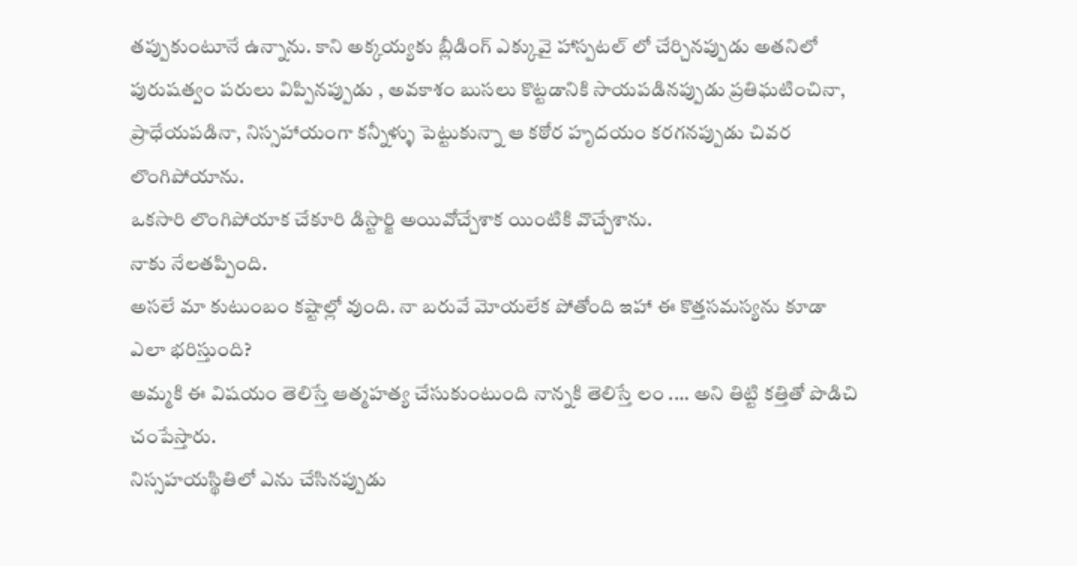తప్పుకుంటూనే ఉన్నాను. కాని అక్కయ్యకు బ్లీడింగ్ ఎక్కువై హాస్పటల్ లో చేర్చినప్పుడు అతనిలో పురుషత్వం పరులు విప్పినప్పుడు , అవకాశం బుసలు కొట్టడానికి సాయపడినప్పుడు ప్రతిఘటించినా, ప్రాధేయపడినా, నిస్సహాయంగా కన్నీళ్ళు పెట్టుకున్నా ఆ కఠోర హృదయం కరగనప్పుడు చివర లొంగిపోయాను.
ఒకసారి లొంగిపోయాక చేకూరి డిస్టార్జి అయివోచ్చేశాక యింటికి వొచ్చేశాను.
నాకు నేలతప్పింది.
అసలే మా కుటుంబం కష్టాల్లో వుంది. నా బరువే మోయలేక పోతోంది ఇహా ఈ కొత్తసమస్యను కూడా ఎలా భరిస్తుంది?
అమ్మకి ఈ విషయం తెలిస్తే ఆత్మహత్య చేసుకుంటుంది నాన్నకి తెలిస్తే లం .... అని తిట్టి కత్తితో పొడిచి చంపేస్తారు.
నిస్సహయస్థితిలో ఎను చేసినప్పుడు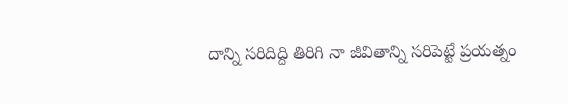దాన్ని సరిదిద్ది తిరిగి నా జీవితాన్ని సరిపెట్టే ప్రయత్నం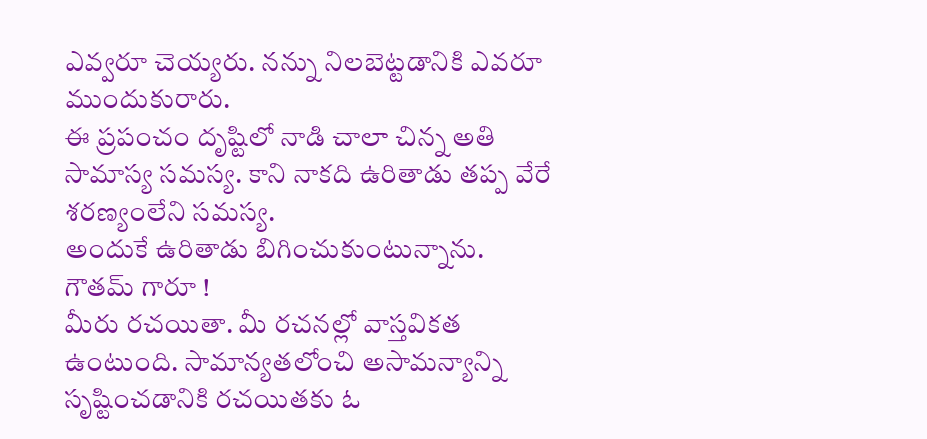ఎవ్వరూ చెయ్యరు. నన్ను నిలబెట్టడానికి ఎవరూ ముందుకురారు.
ఈ ప్రపంచం దృష్టిలో నాడి చాలా చిన్న అతి సామాస్య సమస్య. కాని నాకది ఉరితాడు తప్ప వేరే శరణ్యంలేని సమస్య.
అందుకే ఉరితాడు బిగించుకుంటున్నాను.
గౌతమ్ గారూ !
మీరు రచయితా. మీ రచనల్లో వాస్తవికత ఉంటుంది. సామాన్యతలోంచి అసామన్యాన్ని సృష్టించడానికి రచయితకు ఓ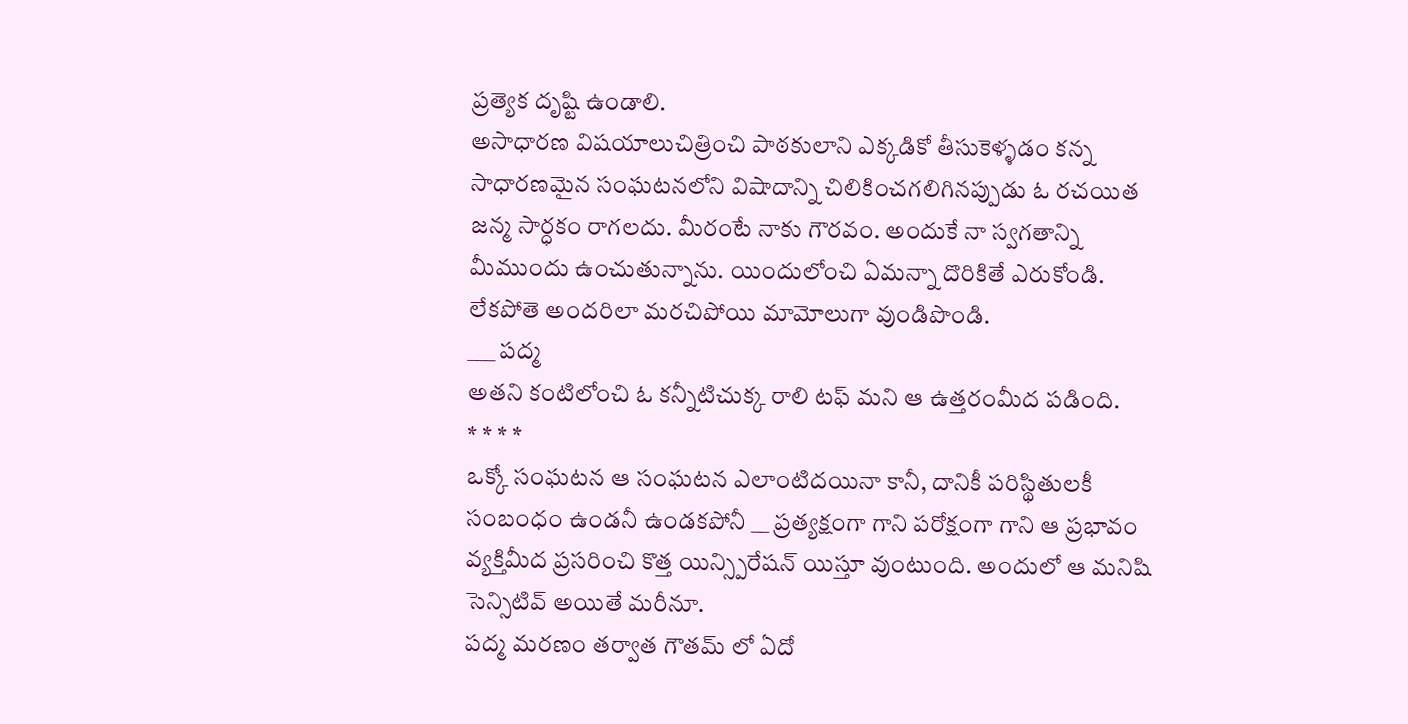ప్రత్యెక దృష్టి ఉండాలి.
అసాధారణ విషయాలుచిత్రించి పాఠకులాని ఎక్కడికో తీసుకెళ్ళడం కన్న సాధారణమైన సంఘటనలోని విషాదాన్ని చిలికించగలిగినప్పుడు ఓ రచయిత జన్మ సార్ధకం రాగలదు. మీరంటే నాకు గౌరవం. అందుకే నా స్వగతాన్ని మీముందు ఉంచుతున్నాను. యిందులోంచి ఏమన్నా దొరికితే ఎరుకోండి. లేకపోతె అందరిలా మరచిపోయి మామోలుగా వుండిపొండి.
___ పద్మ
అతని కంటిలోంచి ఓ కన్నీటిచుక్క రాలి టఫ్ మని ఆ ఉత్తరంమీద పడింది.
* * * *
ఒక్కో సంఘటన ఆ సంఘటన ఎలాంటిదయినా కానీ, దానికీ పరిస్థితులకీ సంబంధం ఉండనీ ఉండకపోనీ __ ప్రత్యక్షంగా గాని పరోక్షంగా గాని ఆ ప్రభావం వ్యక్తిమీద ప్రసరించి కొత్త యిన్స్పిరేషన్ యిస్తూ వుంటుంది. అందులో ఆ మనిషి సెన్సిటివ్ అయితే మరీనూ.
పద్మ మరణం తర్వాత గౌతమ్ లో ఏదో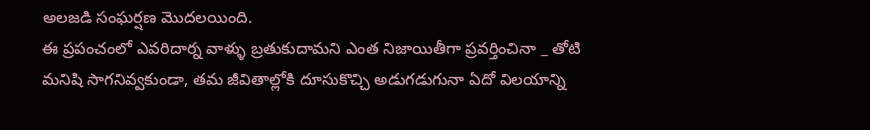అలజడి సంఘర్షణ మొదలయింది.
ఈ ప్రపంచంలో ఎవరిదార్న వాళ్ళు బ్రతుకుదామని ఎంత నిజాయితీగా ప్రవర్తించినా _ తోటి మనిషి సాగనివ్వకుండా, తమ జీవితాల్లోకి దూసుకొచ్చి అడుగడుగునా ఏదో విలయాన్ని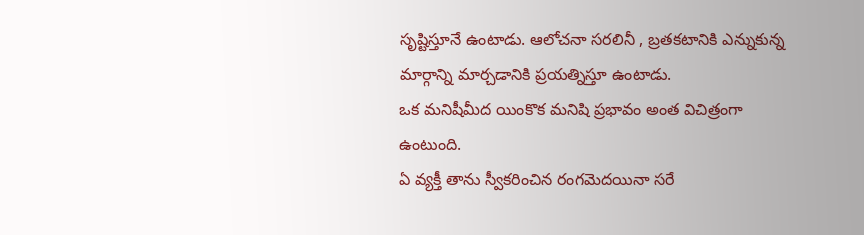సృష్టిస్తూనే ఉంటాడు. ఆలోచనా సరలినీ , బ్రతకటానికి ఎన్నుకున్న మార్గాన్ని మార్చడానికి ప్రయత్నిస్తూ ఉంటాడు.
ఒక మనిషీమీద యింకొక మనిషి ప్రభావం అంత విచిత్రంగా ఉంటుంది.
ఏ వ్యక్తీ తాను స్వీకరించిన రంగమెదయినా సరే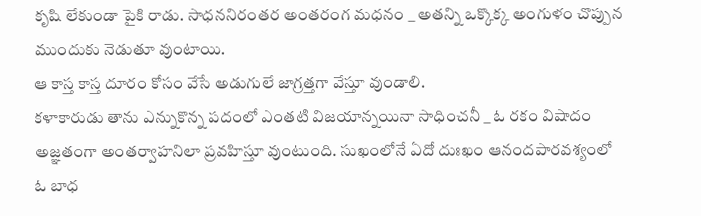కృషి లేకుండా పైకి రాడు. సాధననిరంతర అంతరంగ మధనం _ అతన్ని ఒక్కొక్క అంగుళం చొప్పున ముందుకు నెడుతూ వుంటాయి.
ఆ కాస్త కాస్త దూరం కోసం వేసే అడుగులే జాగ్రత్తగా వేస్తూ వుండాలి.
కళాకారుడు తాను ఎన్నుకొన్న పదంలో ఎంతటి విజయాన్నయినా సాధించనీ _ ఓ రకం విషాదం అజ్ఞతంగా అంతర్వాహనిలా ప్రవహిస్తూ వుంటుంది. సుఖంలోనే ఏదో దుఃఖం ఆనందపారవశ్యంలో ఓ బాధ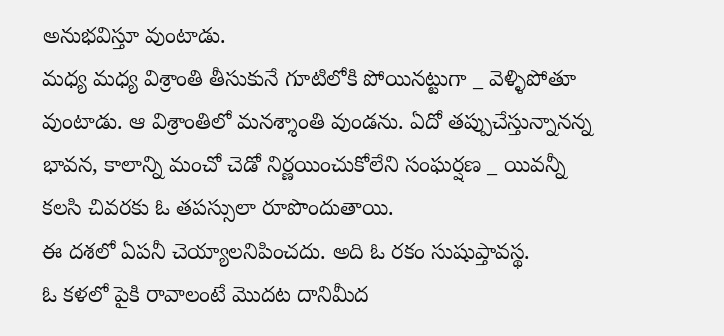అనుభవిస్తూ వుంటాడు.
మధ్య మధ్య విశ్రాంతి తీసుకునే గూటిలోకి పోయినట్టుగా _ వెళ్ళిపోతూ వుంటాడు. ఆ విశ్రాంతిలో మనశ్శాంతి వుండను. ఏదో తప్పుచేస్తున్నానన్న భావన, కాలాన్ని మంచో చెడో నిర్ణయించుకోలేని సంఘర్షణ _ యివన్నీ కలసి చివరకు ఓ తపస్సులా రూపొందుతాయి.
ఈ దశలో ఏపనీ చెయ్యాలనిపించదు. అది ఓ రకం సుషుప్తావస్థ.
ఓ కళలో పైకి రావాలంటే మొదట దానిమీద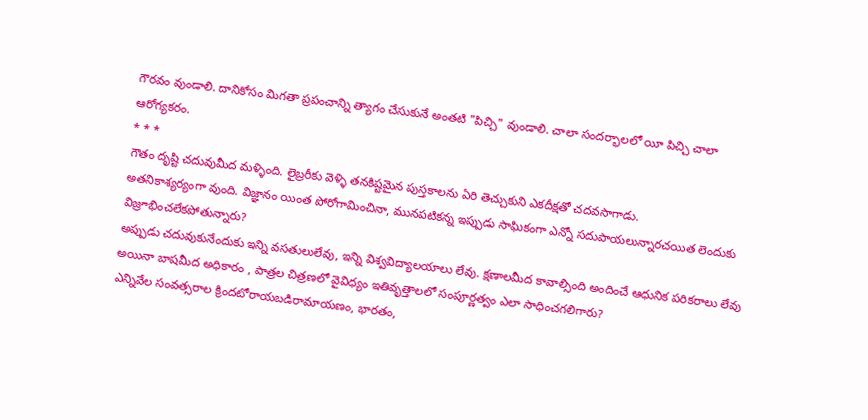గౌరవం వుండాలి. దానికోసం మిగతా ప్రపంచాన్ని త్యాగం చేసుకునే అంతటి "పిచ్చి" వుండాలి. చాలా సందర్భాలలో యీ పిచ్చి చాలా ఆరోగ్యకరం.
* * *
గౌతం దృష్టి చదువుమీద మళ్ళింది. లైబ్రరీకు వెళ్ళి తనకిష్టమైన పుస్తకాలను ఏరి తెచ్చుకుని ఎకదీక్షతో చదవసాగాడు.
అతనికాశ్యర్యంగా వుంది. విజ్ఞానం యింత పోరోగామించినా, మునపటికన్న ఇప్పుడు సాఘికంగా ఎన్నో సదుపాయలున్నారచయిత లెందుకు విజ్రూభించలేకపోతున్నారు?
అప్పుడు చదువుకునేందుకు ఇన్ని వసతులులేవు, ఇన్ని విశ్వవిద్యాలయాలు లేవు. క్షణాలమీద కావాల్సింది అందించే ఆధునిక పరికరాలు లేవు అయినా బాషమీద అధికారం , పాత్రల చిత్రణలో వైవిధ్యం ఇతివృత్తాలలో సంపూర్ణత్వం ఎలా సాధించగలిగారు?
ఎన్నివేల సంవత్సరాల క్రిందటోరాయబడిరామాయణం, భారతం,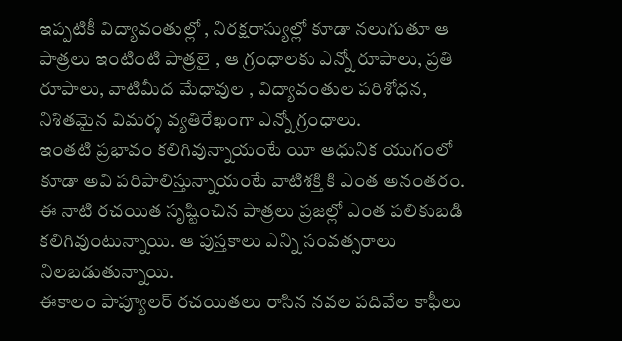ఇప్పటికీ విద్యావంతుల్లో , నిరక్షరాస్యుల్లో కూడా నలుగుతూ ఆ పాత్రలు ఇంటింటి పాత్రలై , ఆ గ్రంధాలకు ఎన్నో రూపాలు, ప్రతి రూపాలు, వాటిమీద మేధావుల , విద్యావంతుల పరిశోధన, నిశితమైన విమర్శ వ్యతిరేఖంగా ఎన్నో గ్రంధాలు.
ఇంతటి ప్రభావం కలిగివున్నాయంటే యీ ఆధునిక యుగంలో కూడా అవి పరిపాలిస్తున్నాయంటే వాటిశక్తి కి ఎంత అనంతరం.
ఈ నాటి రచయిత సృష్టించిన పాత్రలు ప్రజల్లో ఎంత పలికుబడి కలిగివుంటున్నాయి. ఆ పుస్తకాలు ఎన్ని సంవత్సరాలు నిలబడుతున్నాయి.
ఈకాలం పాప్యూలర్ రచయితలు రాసిన నవల పదివేల కాఫీలు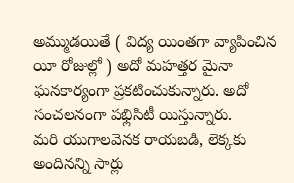అమ్ముడయితే ( విద్య యింతగా వ్యాపించిన యీ రోజుల్లో ) అదో మహత్తర మైనా ఘనకార్యంగా ప్రకటించుకున్నారు. అదో సంచలనంగా పభ్లిసిటీ యిస్తున్నారు.
మరి యుగాలవెనక రాయబడి, లెక్కకు అందినన్ని సార్లు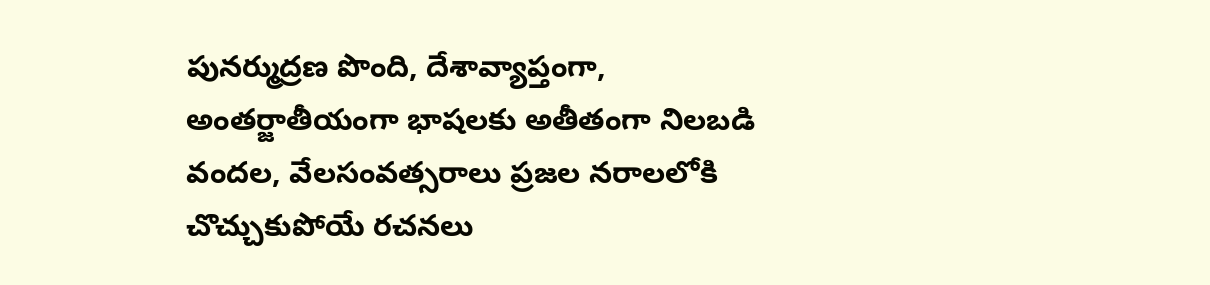పునర్ముద్రణ పొంది, దేశావ్యాప్తంగా, అంతర్జాతీయంగా భాషలకు అతీతంగా నిలబడి వందల, వేలసంవత్సరాలు ప్రజల నరాలలోకి చొచ్చుకుపోయే రచనలు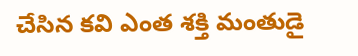చేసిన కవి ఎంత శక్తి మంతుడై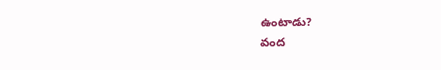ఉంటాడు?
వంద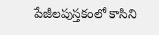పేజీలపుస్తకంలో కాసిని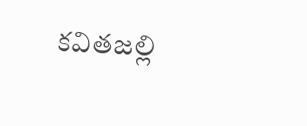కవితజల్లి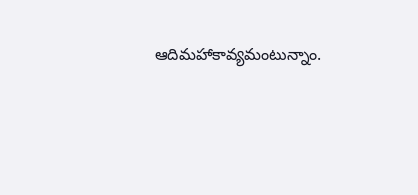ఆదిమహాకావ్యమంటున్నాం.